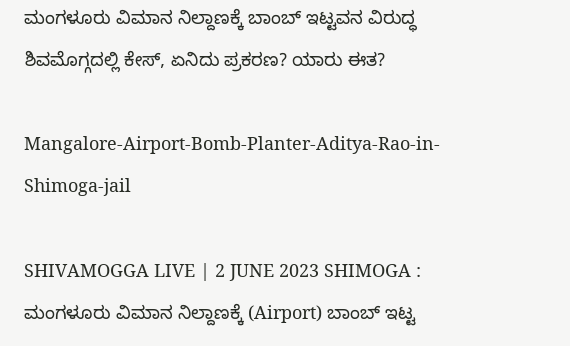ಮಂಗಳೂರು ವಿಮಾನ ನಿಲ್ದಾಣಕ್ಕೆ ಬಾಂಬ್‌ ಇಟ್ಟವನ ವಿರುದ್ಧ ಶಿವಮೊಗ್ಗದಲ್ಲಿ ಕೇಸ್, ಏನಿದು ಪ್ರಕರಣ? ಯಾರು ಈತ?

Mangalore-Airport-Bomb-Planter-Aditya-Rao-in-Shimoga-jail

SHIVAMOGGA LIVE | 2 JUNE 2023 SHIMOGA : ಮಂಗಳೂರು ವಿಮಾನ ನಿಲ್ದಾಣಕ್ಕೆ (Airport) ಬಾಂಬ್‌ ಇಟ್ಟ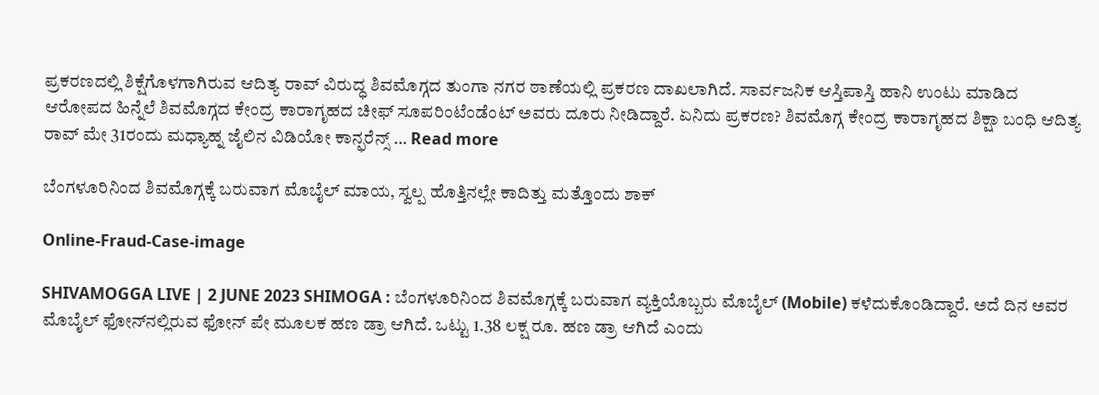ಪ್ರಕರಣದಲ್ಲಿ ಶಿಕ್ಷೆಗೊಳಗಾಗಿರುವ ಆದಿತ್ಯ ರಾವ್‌ ವಿರುದ್ಧ ಶಿವಮೊಗ್ಗದ ತುಂಗಾ ನಗರ ಠಾಣೆಯಲ್ಲಿ ಪ್ರಕರಣ ದಾಖಲಾಗಿದೆ. ಸಾರ್ವಜನಿಕ ಆಸ್ತಿಪಾಸ್ತಿ ಹಾನಿ ಉಂಟು ಮಾಡಿದ ಆರೋಪದ ಹಿನ್ನೆಲೆ ಶಿವಮೊಗ್ಗದ ಕೇಂದ್ರ ಕಾರಾಗೃಹದ ಚೀಫ್‌ ಸೂಪರಿಂಟೆಂಡೆಂಟ್‌ ಅವರು ದೂರು ನೀಡಿದ್ದಾರೆ. ಏನಿದು ಪ್ರಕರಣ? ಶಿವಮೊಗ್ಗ ಕೇಂದ್ರ ಕಾರಾಗೃಹದ ಶಿಕ್ಷಾ ಬಂಧಿ ಆದಿತ್ಯ ರಾವ್‌ ಮೇ 31ರಂದು ಮಧ್ಯಾಹ್ನ ಜೈಲಿನ ವಿಡಿಯೋ ಕಾನ್ಫರೆನ್ಸ್‌ … Read more

ಬೆಂಗಳೂರಿನಿಂದ ಶಿವಮೊಗ್ಗಕ್ಕೆ ಬರುವಾಗ ಮೊಬೈಲ್‌ ಮಾಯ, ಸ್ವಲ್ಪ ಹೊತ್ತಿನಲ್ಲೇ ಕಾದಿತ್ತು ಮತ್ತೊಂದು ಶಾಕ್

Online-Fraud-Case-image

SHIVAMOGGA LIVE | 2 JUNE 2023 SHIMOGA : ಬೆಂಗಳೂರಿನಿಂದ ಶಿವಮೊಗ್ಗಕ್ಕೆ ಬರುವಾಗ ವ್ಯಕ್ತಿಯೊಬ್ಬರು ಮೊಬೈಲ್‌ (Mobile) ಕಳೆದುಕೊಂಡಿದ್ದಾರೆ. ಅದೆ ದಿನ ಅವರ ಮೊಬೈಲ್‌ ಫೋನ್‌ನಲ್ಲಿರುವ ಫೋನ್‌ ಪೇ ಮೂಲಕ ಹಣ ಡ್ರಾ ಆಗಿದೆ. ಒಟ್ಟು 1.38 ಲಕ್ಷ ರೂ. ಹಣ ಡ್ರಾ ಆಗಿದೆ ಎಂದು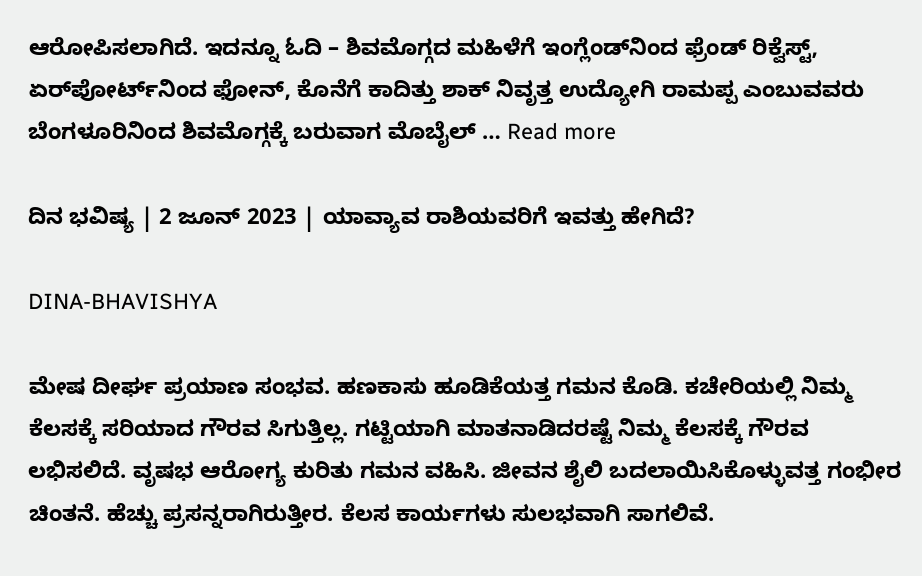ಆರೋಪಿಸಲಾಗಿದೆ. ಇದನ್ನೂ ಓದಿ – ಶಿವಮೊಗ್ಗದ ಮಹಿಳೆಗೆ ಇಂಗ್ಲೆಂಡ್‌ನಿಂದ ಫ್ರೆಂಡ್‌ ರಿಕ್ವೆಸ್ಟ್‌, ಏರ್‌ಪೋರ್ಟ್‌ನಿಂದ ಫೋನ್‌, ಕೊನೆಗೆ ಕಾದಿತ್ತು ಶಾಕ್ ನಿವೃತ್ತ ಉದ್ಯೋಗಿ ರಾಮಪ್ಪ ಎಂಬುವವರು ಬೆಂಗಳೂರಿನಿಂದ ಶಿವಮೊಗ್ಗಕ್ಕೆ ಬರುವಾಗ ಮೊಬೈಲ್‌ … Read more

ದಿನ ಭವಿಷ್ಯ | 2 ಜೂನ್‌ 2023 | ಯಾವ್ಯಾವ ರಾಶಿಯವರಿಗೆ ಇವತ್ತು ಹೇಗಿದೆ?

DINA-BHAVISHYA

ಮೇಷ ದೀರ್ಘ ಪ್ರಯಾಣ ಸಂಭವ. ಹಣಕಾಸು ಹೂಡಿಕೆಯತ್ತ ಗಮನ ಕೊಡಿ. ಕಚೇರಿಯಲ್ಲಿ ನಿಮ್ಮ ಕೆಲಸಕ್ಕೆ ಸರಿಯಾದ ಗೌರವ ಸಿಗುತ್ತಿಲ್ಲ. ಗಟ್ಟಿಯಾಗಿ ಮಾತನಾಡಿದರಷ್ಟೆ ನಿಮ್ಮ ಕೆಲಸಕ್ಕೆ ಗೌರವ ಲಭಿಸಲಿದೆ. ವೃಷಭ ಆರೋಗ್ಯ ಕುರಿತು ಗಮನ ವಹಿಸಿ. ಜೀವನ ಶೈಲಿ ಬದಲಾಯಿಸಿಕೊಳ್ಳುವತ್ತ ಗಂಭೀರ ಚಿಂತನೆ. ಹೆಚ್ಚು ಪ್ರಸನ್ನರಾಗಿರುತ್ತೀರ. ಕೆಲಸ ಕಾರ್ಯಗಳು ಸುಲಭವಾಗಿ ಸಾಗಲಿವೆ.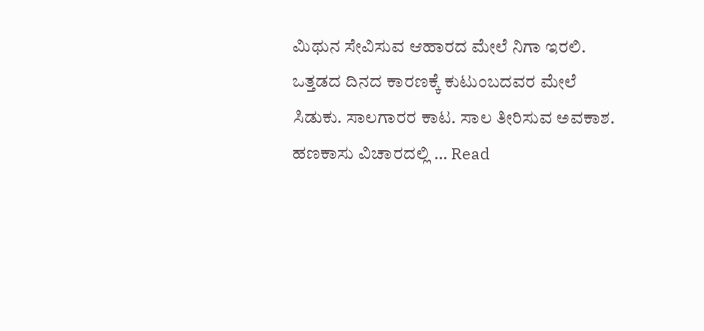ಮಿಥುನ ಸೇವಿಸುವ ಆಹಾರದ ಮೇಲೆ ನಿಗಾ ಇರಲಿ. ಒತ್ತಡದ ದಿನದ ಕಾರಣಕ್ಕೆ ಕುಟುಂಬದವರ ಮೇಲೆ ಸಿಡುಕು. ಸಾಲಗಾರರ ಕಾಟ. ಸಾಲ ತೀರಿಸುವ ಅವಕಾಶ. ಹಣಕಾಸು ವಿಚಾರದಲ್ಲಿ … Read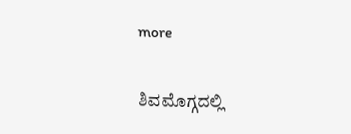more

ಶಿವಮೊಗ್ಗದಲ್ಲಿ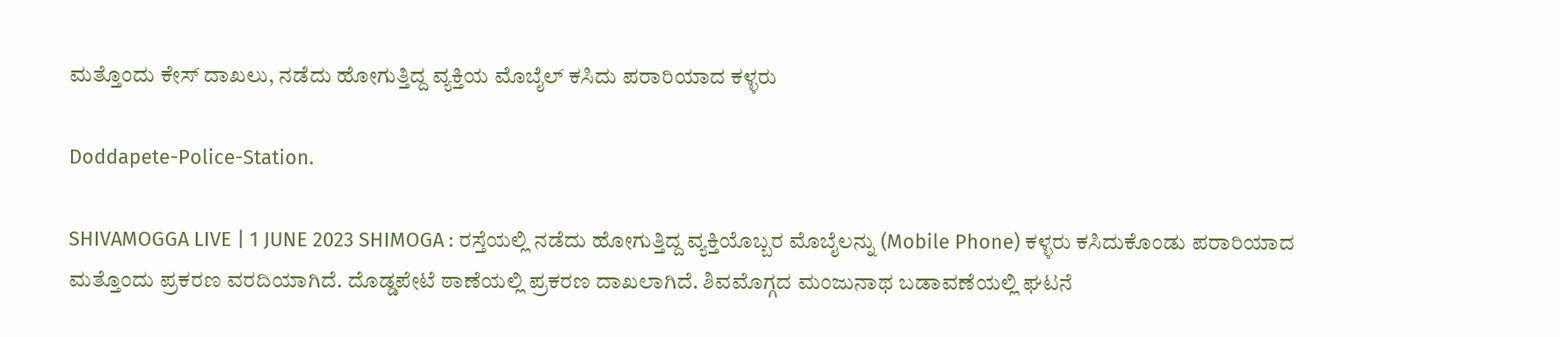ಮತ್ತೊಂದು ಕೇಸ್‌ ದಾಖಲು, ನಡೆದು ಹೋಗುತ್ತಿದ್ದ ವ್ಯಕ್ತಿಯ ಮೊಬೈಲ್‌ ಕಸಿದು ಪರಾರಿಯಾದ ಕಳ್ಳರು

Doddapete-Police-Station.

SHIVAMOGGA LIVE | 1 JUNE 2023 SHIMOGA : ರಸ್ತೆಯಲ್ಲಿ ನಡೆದು ಹೋಗುತ್ತಿದ್ದ ವ್ಯಕ್ತಿಯೊಬ್ಬರ ಮೊಬೈಲನ್ನು (Mobile Phone) ಕಳ್ಳರು ಕಸಿದುಕೊಂಡು ಪರಾರಿಯಾದ ಮತ್ತೊಂದು ಪ್ರಕರಣ ವರದಿಯಾಗಿದೆ. ದೊಡ್ಡಪೇಟೆ ಠಾಣೆಯಲ್ಲಿ ಪ್ರಕರಣ ದಾಖಲಾಗಿದೆ. ಶಿವಮೊಗ್ಗದ ಮಂಜುನಾಥ ಬಡಾವಣೆಯಲ್ಲಿ ಘಟನೆ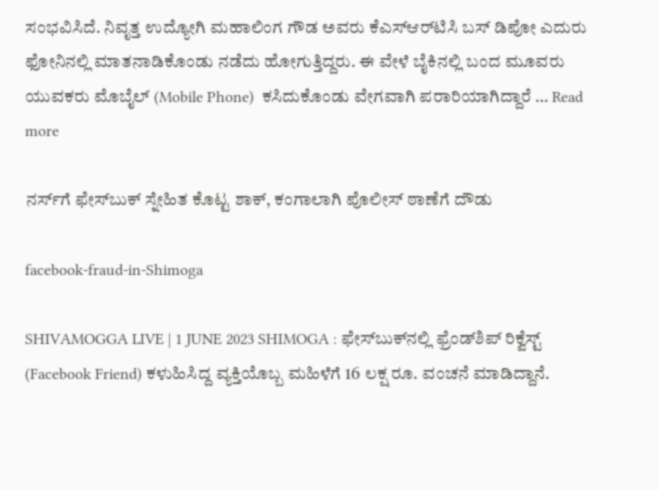ಸಂಭವಿಸಿದೆ. ನಿವೃತ್ತ ಉದ್ಯೋಗಿ ಮಹಾಲಿಂಗ ಗೌಡ ಅವರು ಕೆಎಸ್‌ಆರ್‌ಟಿಸಿ ಬಸ್‌ ಡಿಪೋ ಎದುರು ಫೋನಿನಲ್ಲಿ ಮಾತನಾಡಿಕೊಂಡು ನಡೆದು ಹೋಗುತ್ತಿದ್ದರು. ಈ ವೇಳೆ ಬೈಕಿನಲ್ಲಿ ಬಂದ ಮೂವರು ಯುವಕರು ಮೊಬೈಲ್‌ (Mobile Phone)  ಕಸಿದುಕೊಂಡು ವೇಗವಾಗಿ ಪರಾರಿಯಾಗಿದ್ದಾರೆ … Read more

ನರ್ಸ್‌ಗೆ ಫೇಸ್‌ಬುಕ್‌ ಸ್ನೇಹಿತ ಕೊಟ್ಟ ಶಾಕ್‌, ಕಂಗಾಲಾಗಿ ಪೊಲೀಸ್‌ ಠಾಣೆಗೆ ದೌಡು

facebook-fraud-in-Shimoga

SHIVAMOGGA LIVE | 1 JUNE 2023 SHIMOGA : ಫೇಸ್‌ಬುಕ್‌ನಲ್ಲಿ ಫ್ರೆಂಡ್‌ಶಿಪ್‌ ರಿಕ್ವೆಸ್ಟ್‌ (Facebook Friend) ಕಳುಹಿಸಿದ್ದ ವ್ಯಕ್ತಿಯೊಬ್ಬ ಮಹಿಳೆಗೆ 16 ಲಕ್ಷ ರೂ. ವಂಚನೆ ಮಾಡಿದ್ದಾನೆ.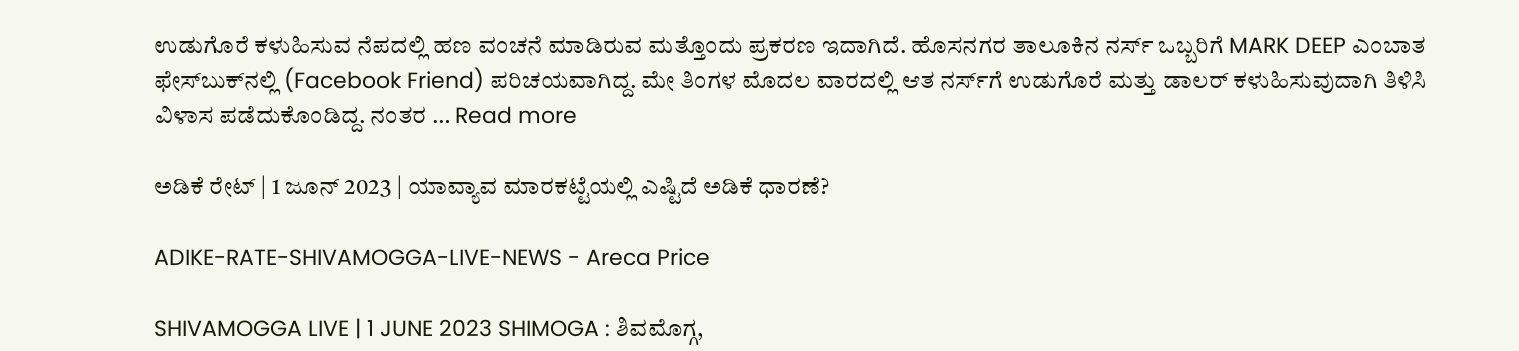ಉಡುಗೊರೆ ಕಳುಹಿಸುವ ನೆಪದಲ್ಲಿ ಹಣ ವಂಚನೆ ಮಾಡಿರುವ ಮತ್ತೊಂದು ಪ್ರಕರಣ ಇದಾಗಿದೆ. ಹೊಸನಗರ ತಾಲೂಕಿನ ನರ್ಸ್‌ ಒಬ್ಬರಿಗೆ MARK DEEP ಎಂಬಾತ ಫೇಸ್‌ಬುಕ್‌ನಲ್ಲಿ (Facebook Friend) ಪರಿಚಯವಾಗಿದ್ದ. ಮೇ ತಿಂಗಳ ಮೊದಲ ವಾರದಲ್ಲಿ ಆತ ನರ್ಸ್‌ಗೆ ಉಡುಗೊರೆ ಮತ್ತು ಡಾಲರ್‌ ಕಳುಹಿಸುವುದಾಗಿ ತಿಳಿಸಿ ವಿಳಾಸ ಪಡೆದುಕೊಂಡಿದ್ದ. ನಂತರ … Read more

ಅಡಿಕೆ ರೇಟ್‌ | 1 ಜೂನ್‌ 2023 | ಯಾವ್ಯಾವ ಮಾರಕಟ್ಟೆಯಲ್ಲಿ ಎಷ್ಟಿದೆ ಅಡಿಕೆ ಧಾರಣೆ?

ADIKE-RATE-SHIVAMOGGA-LIVE-NEWS - Areca Price

SHIVAMOGGA LIVE | 1 JUNE 2023 SHIMOGA : ಶಿವಮೊಗ್ಗ,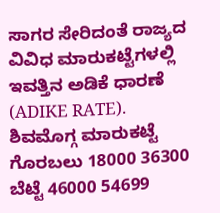ಸಾಗರ ಸೇರಿದಂತೆ ರಾಜ್ಯದ ವಿವಿಧ ಮಾರುಕಟ್ಟೆಗಳಲ್ಲಿ ಇವತ್ತಿನ ಅಡಿಕೆ ಧಾರಣೆ (ADIKE RATE). ಶಿವಮೊಗ್ಗ ಮಾರುಕಟ್ಟೆ ಗೊರಬಲು 18000 36300 ಬೆಟ್ಟೆ 46000 54699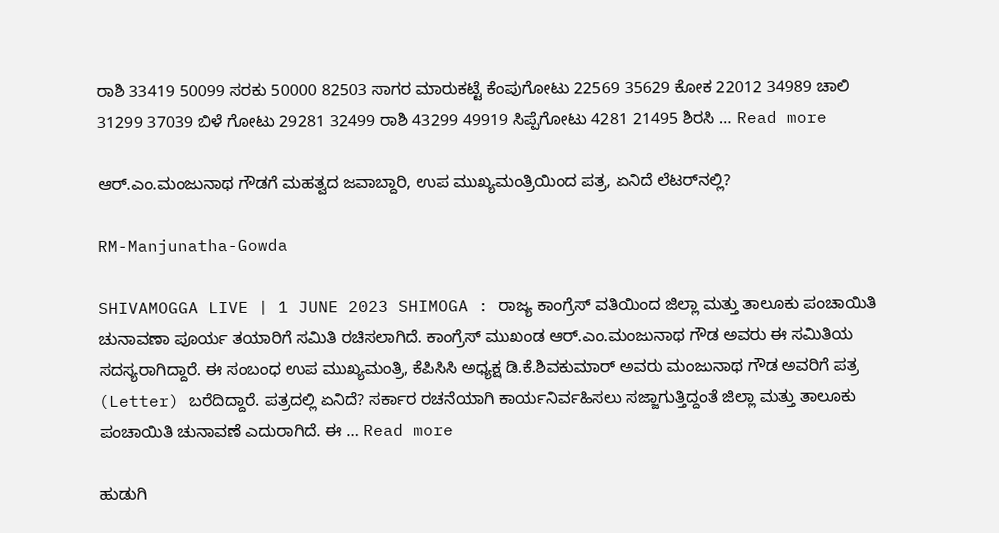ರಾಶಿ 33419 50099 ಸರಕು 50000 82503 ಸಾಗರ ಮಾರುಕಟ್ಟೆ ಕೆಂಪುಗೋಟು 22569 35629 ಕೋಕ 22012 34989 ಚಾಲಿ 31299 37039 ಬಿಳೆ ಗೋಟು 29281 32499 ರಾಶಿ 43299 49919 ಸಿಪ್ಪೆಗೋಟು 4281 21495 ಶಿರಸಿ … Read more

ಆರ್‌.ಎಂ.ಮಂಜುನಾಥ ಗೌಡಗೆ ಮಹತ್ವದ ಜವಾಬ್ದಾರಿ, ಉಪ ಮುಖ್ಯಮಂತ್ರಿಯಿಂದ ಪತ್ರ, ಏನಿದೆ ಲೆಟರ್‌ನಲ್ಲಿ?

RM-Manjunatha-Gowda

SHIVAMOGGA LIVE | 1 JUNE 2023 SHIMOGA : ರಾಜ್ಯ ಕಾಂಗ್ರೆಸ್‌ ವತಿಯಿಂದ ಜಿಲ್ಲಾ ಮತ್ತು ತಾಲೂಕು ಪಂಚಾಯಿತಿ ಚುನಾವಣಾ ಪೂರ್ಯ ತಯಾರಿಗೆ ಸಮಿತಿ ರಚಿಸಲಾಗಿದೆ. ಕಾಂಗ್ರೆಸ್‌ ಮುಖಂಡ ಆರ್.ಎಂ.ಮಂಜುನಾಥ ಗೌಡ ಅವರು ಈ ಸಮಿತಿಯ ಸದಸ್ಯರಾಗಿದ್ದಾರೆ. ಈ ಸಂಬಂಧ ಉಪ ಮುಖ್ಯಮಂತ್ರಿ, ಕೆಪಿಸಿಸಿ ಅಧ್ಯಕ್ಷ‌ ಡಿ.ಕೆ.ಶಿವಕುಮಾರ್‌ ಅವರು ಮಂಜುನಾಥ ಗೌಡ ಅವರಿಗೆ ಪತ್ರ (Letter) ಬರೆದಿದ್ದಾರೆ. ಪತ್ರದಲ್ಲಿ ಏನಿದೆ? ಸರ್ಕಾರ ರಚನೆಯಾಗಿ ಕಾರ್ಯನಿರ್ವಹಿಸಲು ಸಜ್ಜಾಗುತ್ತಿದ್ದಂತೆ ಜಿಲ್ಲಾ ಮತ್ತು ತಾಲೂಕು ಪಂಚಾಯಿತಿ ಚುನಾವಣೆ ಎದುರಾಗಿದೆ. ಈ … Read more

ಹುಡುಗಿ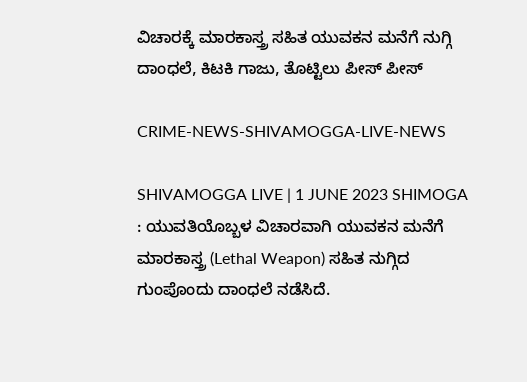ವಿಚಾರಕ್ಕೆ ಮಾರಕಾಸ್ತ್ರ ಸಹಿತ ಯುವಕನ ಮನೆಗೆ ನುಗ್ಗಿ ದಾಂಧಲೆ, ಕಿಟಕಿ ಗಾಜು, ತೊಟ್ಟಿಲು ಪೀಸ್‌ ಪೀಸ್

CRIME-NEWS-SHIVAMOGGA-LIVE-NEWS

SHIVAMOGGA LIVE | 1 JUNE 2023 SHIMOGA : ಯುವತಿಯೊಬ್ಬಳ ವಿಚಾರವಾಗಿ ಯುವಕನ ಮನೆಗೆ ಮಾರಕಾಸ್ತ್ರ (Lethal Weapon) ಸಹಿತ ನುಗ್ಗಿದ ಗುಂಪೊಂದು ದಾಂಧಲೆ ನಡೆಸಿದೆ.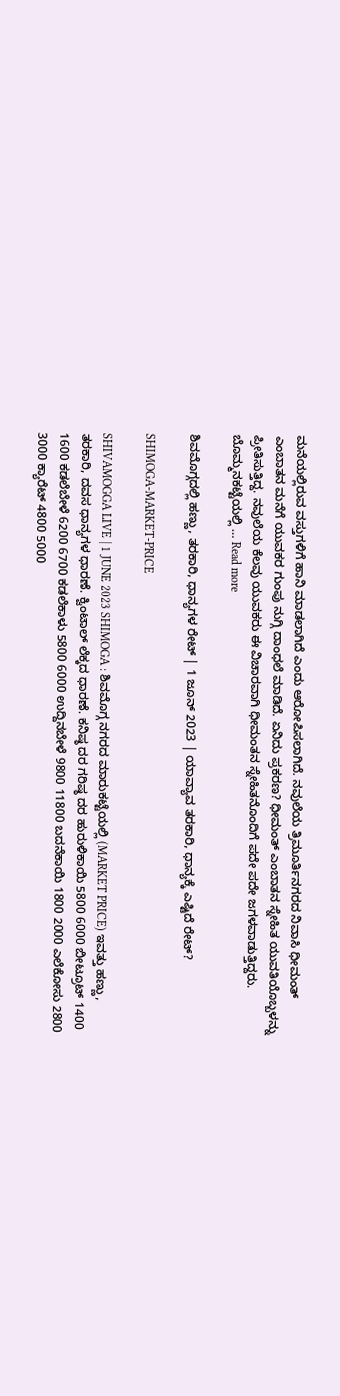ಮನೆಯಲ್ಲಿರುವ ವಸ್ತುಗಳಿಗೆ ಹಾನಿ ಮಾಡಲಾಗಿದೆ ಎಂದು ಆರೋಪಿಸಲಾಗಿದೆ. ನವುಲೆಯ ತ್ರಿಮೂರ್ತಿನಗರದ ನಿವಾಸಿ ಧೀಮಂತ್‌ ಎಂಬಾತನ ಮನೆಗೆ ಯುವಕರ ಗುಂಪು ನುಗ್ಗಿ ದಾಂಧಲೆ ಮಾಡಿದೆ. ಏನಿದು ಪ್ರಕರಣ? ಧೀಮಂತ್‌ ಎಂಬಾತನ ಸ್ನೇಹಿತ ಯುವತಿಯೊಬ್ಬಳನ್ನು ಪ್ರೀತಿಸುತ್ತಿದ್ದ. ನವುಲೆಯ ಕೆಲವು ಯುವಕರು ಈ ವಿಚಾರವಾಗಿ ಧೀಮಂತನ ಸ್ನೇಹಿತನೊಂದಿಗೆ ಪದೇ ಪದೇ ಜಗಳವಾಡುತ್ತಿದ್ದರು. ಬೊಮ್ಮನಕಟ್ಟೆಯಲ್ಲಿ … Read more

ಶಿವಮೊಗ್ಗದಲ್ಲಿ ಹಣ್ಣು, ತರಕಾರಿ, ಧಾನ್ಯಗಳ ರೇಟ್‌ | 1 ಜೂನ್‌ 2023 | ಯಾವ್ಯಾವ ತರಕಾರಿ, ಧಾನ್ಯಕ್ಕೆ ಎಷ್ಟಿದೆ ರೇಟ್?

SHIMOGA-MARKET-PRICE

SHIVAMOGGA LIVE | 1 JUNE 2023 SHIMOGA : ಶಿವಮೊಗ್ಗ ನಗರದ ಮಾರುಕಟ್ಟೆಯಲ್ಲಿ (MARKET PRICE) ಇವತ್ತು ಹಣ್ಣು, ತರಕಾರಿ, ದವಸ ಧಾನ್ಯಗಳ ಧಾರಣೆ. ಕ್ವಿಂಟಾಲ್‌ ಲೆಕ್ಕದ ಧಾರಣೆ. ಕನಿಷ್ಠ ದರ ಗರಿಷ್ಠ ದರ ಹುರುಳಿಕಾಯಿ 5800 6000 ಬೀಟ್ರೂಟ್ 1400 1600 ಕಡಲೆಬೇಳೆ 6200 6700 ಕಡಲೆಕಾಳು 5800 6000 ಉದ್ದಿನಬೇಳೆ 9800 11800 ಬದನೆಕಾಯಿ 1800 2000 ಎಲೆಕೋಸು 2800 3000 ಕ್ಯಾರೆಟ್ 4800 5000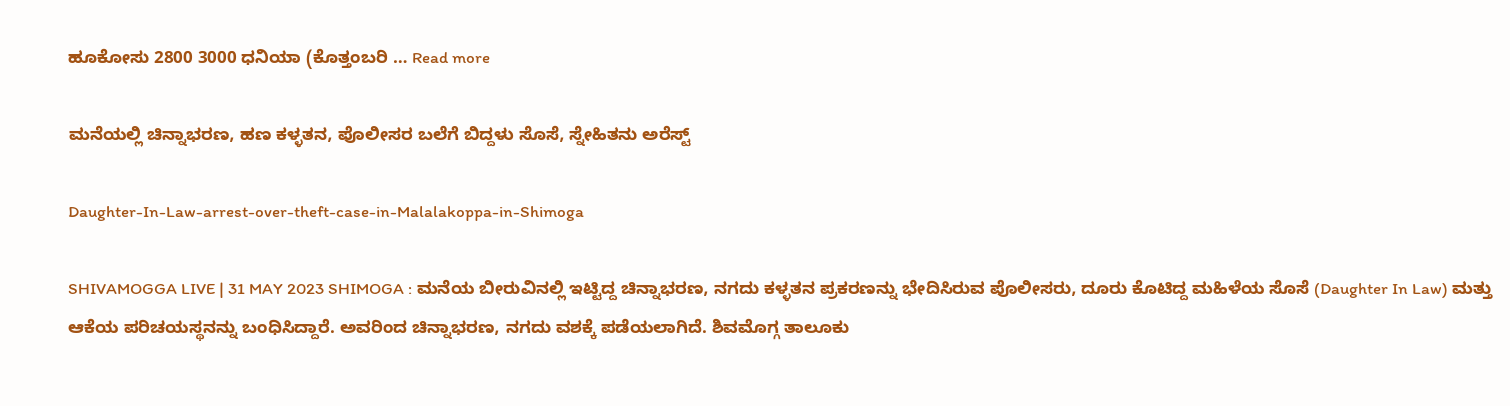ಹೂಕೋಸು 2800 3000 ಧನಿಯಾ (ಕೊತ್ತಂಬರಿ … Read more

ಮನೆಯಲ್ಲಿ ಚಿನ್ನಾಭರಣ, ಹಣ ಕಳ್ಳತನ, ಪೊಲೀಸರ ಬಲೆಗೆ ಬಿದ್ದಳು ಸೊಸೆ, ಸ್ನೇಹಿತನು ಅರೆಸ್ಟ್‌

Daughter-In-Law-arrest-over-theft-case-in-Malalakoppa-in-Shimoga

SHIVAMOGGA LIVE | 31 MAY 2023 SHIMOGA : ಮನೆಯ ಬೀರುವಿನಲ್ಲಿ ಇಟ್ಟಿದ್ದ ಚಿನ್ನಾಭರಣ, ನಗದು ಕಳ್ಳತನ ಪ್ರಕರಣನ್ನು ಭೇದಿಸಿರುವ ಪೊಲೀಸರು, ದೂರು ಕೊಟಿದ್ದ ಮಹಿಳೆಯ ಸೊಸೆ (Daughter In Law) ಮತ್ತು ಆಕೆಯ ಪರಿಚಯಸ್ಥನನ್ನು ಬಂಧಿಸಿದ್ದಾರೆ. ಅವರಿಂದ ಚಿನ್ನಾಭರಣ, ನಗದು ವಶಕ್ಕೆ ಪಡೆಯಲಾಗಿದೆ. ಶಿವಮೊಗ್ಗ ತಾಲೂಕು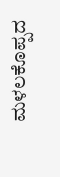ಮಳಲಕೊಪ್ಪದ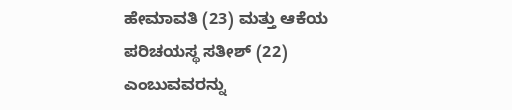ಹೇಮಾವತಿ (23) ಮತ್ತು ಆಕೆಯ ಪರಿಚಯಸ್ಥ ಸತೀಶ್‌ (22) ಎಂಬುವವರನ್ನು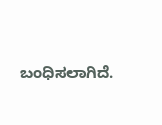ಬಂಧಿಸಲಾಗಿದೆ.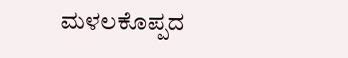ಮಳಲಕೊಪ್ಪದ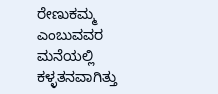ರೇಣುಕಮ್ಮ ಎಂಬುವವರ ಮನೆಯಲ್ಲಿ ಕಳ್ಳತನವಾಗಿತ್ತು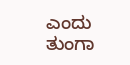ಎಂದು ತುಂಗಾ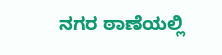ನಗರ ಠಾಣೆಯಲ್ಲಿ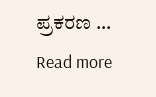ಪ್ರಕರಣ … Read more